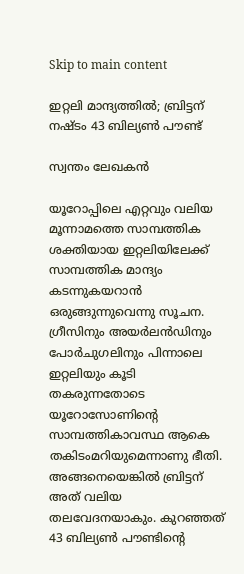Skip to main content

ഇറ്റലി മാന്ദ്യത്തില്‍; ബ്രിട്ടന്‌ നഷ്ടം 43 ബില്യണ്‍ പൗണ്ട്‌

സ്വന്തം ലേഖകന്‍

യൂറോപ്പിലെ എറ്റവും വലിയ മൂന്നാമത്തെ സാമ്പത്തിക ശക്തിയായ ഇറ്റലിയിലേക്ക്‌ സാമ്പത്തിക മാന്ദ്യം കടന്നുകയറാന്‍ ഒരുങ്ങുന്നുവെന്നു സൂചന. ഗ്രീസിനും അയര്‍ലന്‍ഡിനും പോര്‍ചുഗലിനും പിന്നാലെ ഇറ്റലിയും കൂടി തകരുന്നതോടെ യൂറോസോണിന്റെ സാമ്പത്തികാവസ്ഥ ആകെ തകിടംമറിയുമെന്നാണു ഭീതി. അങ്ങനെയെങ്കില്‍ ബ്രിട്ടന്‌ അത്‌ വലിയ തലവേദനയാകും. കുറഞ്ഞത്‌ 43 ബില്യണ്‍ പൗണ്ടിന്റെ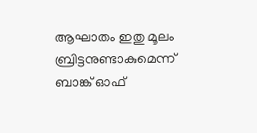ആഘാതം ഇതു മൂലം ബ്രിട്ടനുണ്ടാകുമെന്ന്‌ ബാങ്ക്‌ ഓഫ്‌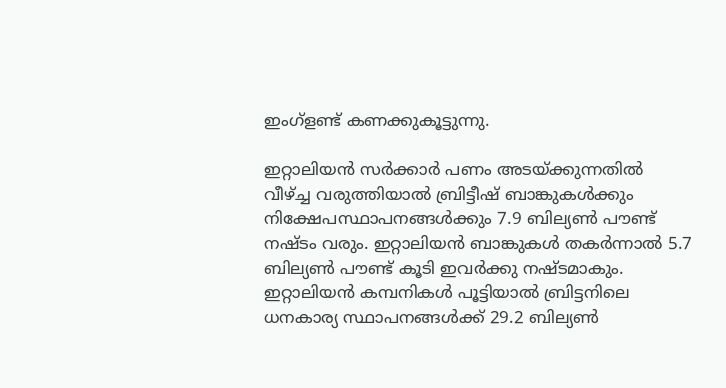ഇംഗ്‌ളണ്ട്‌ കണക്കുകൂട്ടുന്നു.

ഇറ്റാലിയന്‍ സര്‍ക്കാര്‍ പണം അടയ്‌ക്കുന്നതില്‍ വീഴ്‌ച്ച വരുത്തിയാല്‍ ബ്രിട്ടീഷ്‌ ബാങ്കുകള്‍ക്കും നിക്ഷേപസ്ഥാപനങ്ങള്‍ക്കും 7.9 ബില്യണ്‍ പൗണ്ട്‌ നഷ്ടം വരും. ഇറ്റാലിയന്‍ ബാങ്കുകള്‍ തകര്‍ന്നാല്‍ 5.7 ബില്യണ്‍ പൗണ്ട്‌ കൂടി ഇവര്‍ക്കു നഷ്ടമാകും. ഇറ്റാലിയന്‍ കമ്പനികള്‍ പൂട്ടിയാല്‍ ബ്രിട്ടനിലെ ധനകാര്യ സ്ഥാപനങ്ങള്‍ക്ക്‌ 29.2 ബില്യണ്‍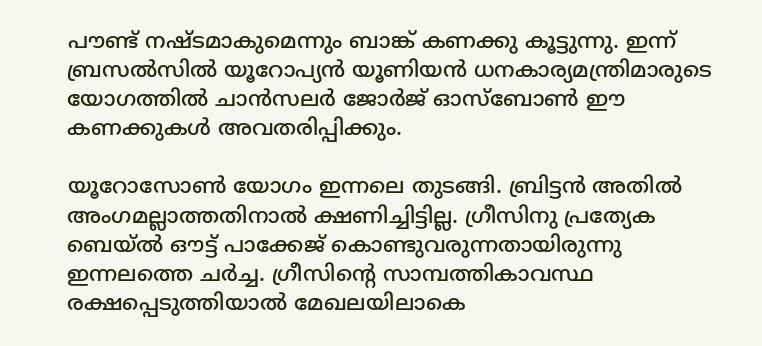പൗണ്ട്‌ നഷ്ടമാകുമെന്നും ബാങ്ക്‌ കണക്കു കൂട്ടുന്നു. ഇന്ന്‌ ബ്രസല്‍സില്‍ യൂറോപ്യന്‍ യൂണിയന്‍ ധനകാര്യമന്ത്രിമാരുടെ യോഗത്തില്‍ ചാന്‍സലര്‍ ജോര്‍ജ്‌ ഓസ്‌ബോണ്‍ ഈ കണക്കുകള്‍ അവതരിപ്പിക്കും.

യൂറോസോണ്‍ യോഗം ഇന്നലെ തുടങ്ങി. ബ്രിട്ടന്‍ അതില്‍ അംഗമല്ലാത്തതിനാല്‍ ക്ഷണിച്ചിട്ടില്ല. ഗ്രീസിനു പ്രത്യേക ബെയ്‌ല്‍ ഔട്ട്‌ പാക്കേജ്‌ കൊണ്ടുവരുന്നതായിരുന്നു ഇന്നലത്തെ ചര്‍ച്ച. ഗ്രീസിന്റെ സാമ്പത്തികാവസ്ഥ രക്ഷപ്പെടുത്തിയാല്‍ മേഖലയിലാകെ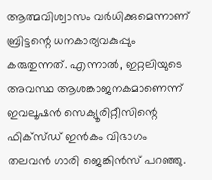ആത്മവിശ്വാസം വര്‍ധിക്കുമെന്നാണ്‌ ബ്രിട്ടന്റെ ധനകാര്യവകുപ്പും കരുതുന്നത്‌. എന്നാല്‍, ഇറ്റലിയുടെ അവസ്ഥ ആശങ്കാജനകമാണെന്ന്‌ ഇവലൂഷന്‍ സെക്യൂരിറ്റീസിന്റെ ഫിക്‌സ്‌ഡ്‌ ഇന്‍കം വിഭാഗം തലവന്‍ ഗാരി ജെങ്കിന്‍സ്‌ പറഞ്ഞു.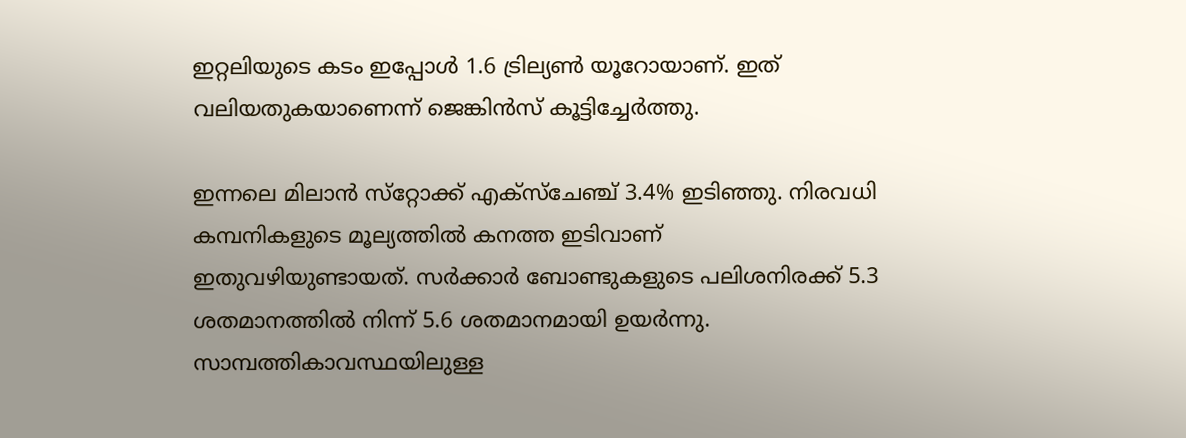ഇറ്റലിയുടെ കടം ഇപ്പോള്‍ 1.6 ട്രില്യണ്‍ യൂറോയാണ്‌. ഇത്‌ വലിയതുകയാണെന്ന്‌ ജെങ്കിന്‍സ്‌ കൂട്ടിച്ചേര്‍ത്തു.

ഇന്നലെ മിലാന്‍ സ്‌റ്റോക്ക്‌ എക്‌സ്‌ചേഞ്ച്‌ 3.4% ഇടിഞ്ഞു. നിരവധി കമ്പനികളുടെ മൂല്യത്തില്‍ കനത്ത ഇടിവാണ്‌ ഇതുവഴിയുണ്ടായത്‌. സര്‍ക്കാര്‍ ബോണ്ടുകളുടെ പലിശനിരക്ക്‌ 5.3 ശതമാനത്തില്‍ നിന്ന്‌ 5.6 ശതമാനമായി ഉയര്‍ന്നു. സാമ്പത്തികാവസ്ഥയിലുള്ള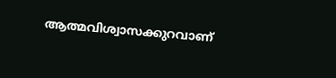ആത്മവിശ്വാസക്കുറവാണ്‌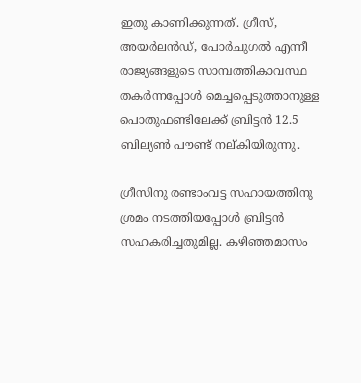ഇതു കാണിക്കുന്നത്‌. ഗ്രീസ്‌, അയര്‍ലന്‍ഡ്‌, പോര്‍ചുഗല്‍ എന്നീ രാജ്യങ്ങളുടെ സാമ്പത്തികാവസ്ഥ തകര്‍ന്നപ്പോള്‍ മെച്ചപ്പെടുത്താനുള്ള പൊതുഫണ്ടിലേക്ക്‌ ബ്രിട്ടന്‍ 12.5 ബില്യണ്‍ പൗണ്ട്‌ നല്‌കിയിരുന്നു.

ഗ്രീസിനു രണ്ടാംവട്ട സഹായത്തിനു ശ്രമം നടത്തിയപ്പോള്‍ ബ്രിട്ടന്‍ സഹകരിച്ചതുമില്ല. കഴിഞ്ഞമാസം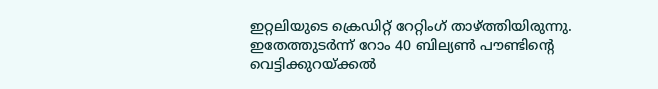ഇറ്റലിയുടെ ക്രെഡിറ്റ്‌ റേറ്റിംഗ്‌ താഴ്‌ത്തിയിരുന്നു. ഇതേത്തുടര്‍ന്ന്‌ റോം 40 ബില്യണ്‍ പൗണ്ടിന്റെ വെട്ടിക്കുറയ്‌ക്കല്‍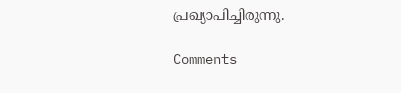പ്രഖ്യാപിച്ചിരുന്നു.

Comments